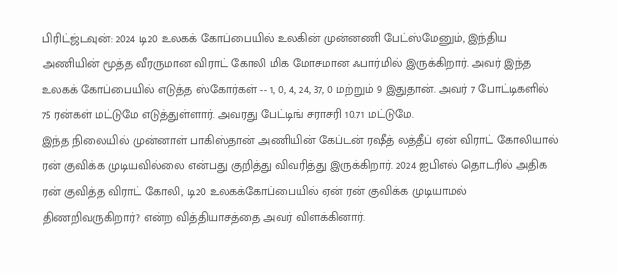பிரிட்ஜ்டவுன்: 2024 டி20 உலகக் கோப்பையில் உலகின் முன்னணி பேட்ஸ்மேனும், இந்திய அணியின் மூத்த வீரருமான விராட் கோலி மிக மோசமான ஃபார்மில் இருக்கிறார். அவர் இந்த உலகக் கோப்பையில் எடுத்த ஸ்கோர்கள் -- 1, 0, 4, 24, 37, 0 மற்றும் 9 இதுதான். அவர் 7 போட்டிகளில் 75 ரன்கள் மட்டுமே எடுத்துள்ளார். அவரது பேட்டிங் சராசரி 10.71 மட்டுமே.
இந்த நிலையில் முன்னாள் பாகிஸ்தான் அணியின் கேப்டன் ரஷீத் லத்தீப் ஏன் விராட் கோலியால் ரன் குவிக்க முடியவில்லை என்பது குறித்து விவரித்து இருக்கிறார். 2024 ஐபிஎல் தொடரில் அதிக ரன் குவித்த விராட் கோலி, டி20 உலகக்கோப்பையில் ஏன் ரன் குவிக்க முடியாமல் திணறிவருகிறார்? என்ற வித்தியாசத்தை அவர் விளக்கினார்.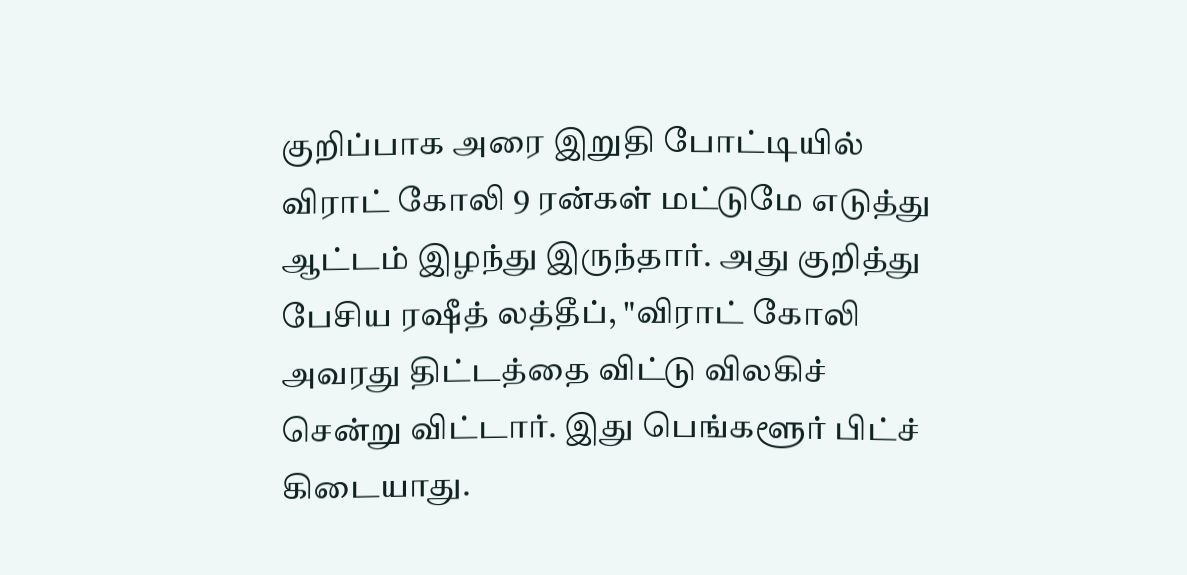குறிப்பாக அரை இறுதி போட்டியில் விராட் கோலி 9 ரன்கள் மட்டுமே எடுத்து ஆட்டம் இழந்து இருந்தார். அது குறித்து பேசிய ரஷீத் லத்தீப், "விராட் கோலி அவரது திட்டத்தை விட்டு விலகிச் சென்று விட்டார். இது பெங்களூர் பிட்ச் கிடையாது.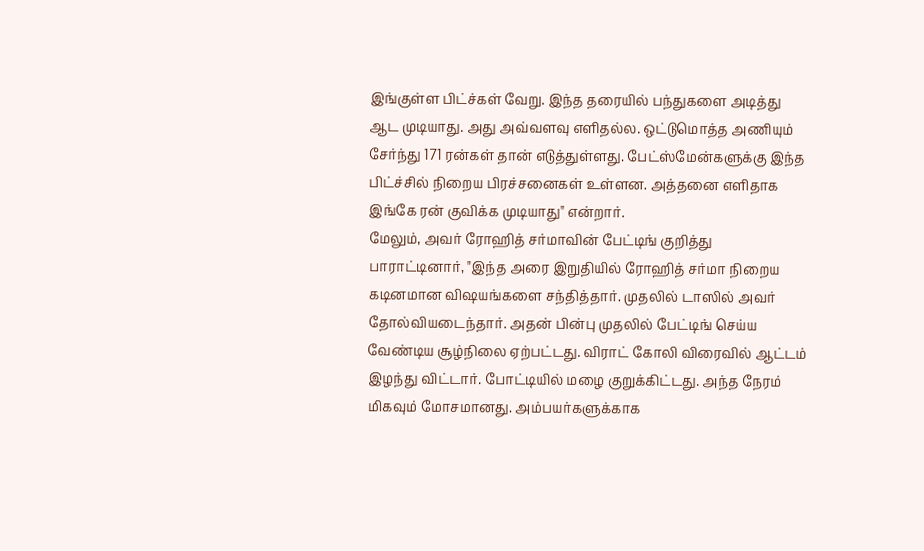இங்குள்ள பிட்ச்கள் வேறு. இந்த தரையில் பந்துகளை அடித்து ஆட முடியாது. அது அவ்வளவு எளிதல்ல. ஒட்டுமொத்த அணியும் சேர்ந்து 171 ரன்கள் தான் எடுத்துள்ளது. பேட்ஸ்மேன்களுக்கு இந்த பிட்ச்சில் நிறைய பிரச்சனைகள் உள்ளன. அத்தனை எளிதாக இங்கே ரன் குவிக்க முடியாது" என்றார்.
மேலும், அவர் ரோஹித் சர்மாவின் பேட்டிங் குறித்து பாராட்டினார், "இந்த அரை இறுதியில் ரோஹித் சர்மா நிறைய கடினமான விஷயங்களை சந்தித்தார். முதலில் டாஸில் அவர் தோல்வியடைந்தார். அதன் பின்பு முதலில் பேட்டிங் செய்ய வேண்டிய சூழ்நிலை ஏற்பட்டது. விராட் கோலி விரைவில் ஆட்டம் இழந்து விட்டார். போட்டியில் மழை குறுக்கிட்டது. அந்த நேரம் மிகவும் மோசமானது. அம்பயர்களுக்காக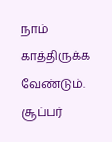நாம் காத்திருக்க வேண்டும். சூப்பர்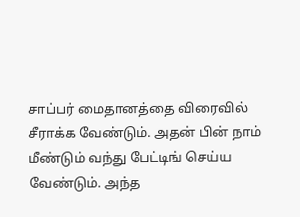சாப்பர் மைதானத்தை விரைவில் சீராக்க வேண்டும். அதன் பின் நாம் மீண்டும் வந்து பேட்டிங் செய்ய வேண்டும். அந்த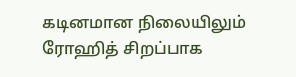கடினமான நிலையிலும் ரோஹித் சிறப்பாக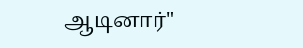ஆடினார்"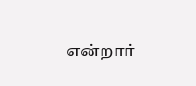என்றார்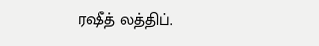ரஷீத் லத்திப்.